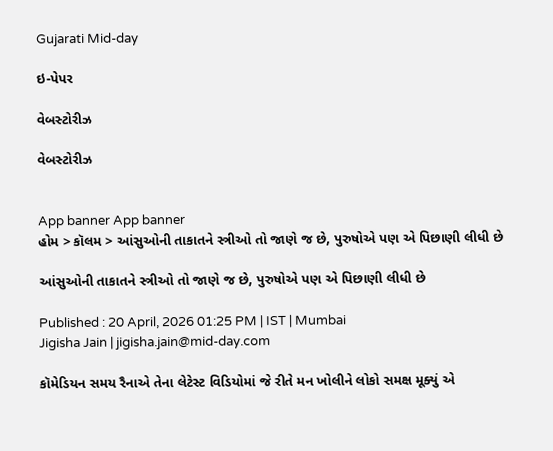Gujarati Mid-day

ઇ-પેપર

વેબસ્ટોરીઝ

વેબસ્ટોરીઝ


App banner App banner
હોમ > કૉલમ > આંસુઓની તાકાતને સ્ત્રીઓ તો જાણે જ છે, પુરુષોએ પણ એ પિછાણી લીધી છે

આંસુઓની તાકાતને સ્ત્રીઓ તો જાણે જ છે, પુરુષોએ પણ એ પિછાણી લીધી છે

Published : 20 April, 2026 01:25 PM | IST | Mumbai
Jigisha Jain | jigisha.jain@mid-day.com

કૉમેડિયન સમય રૈનાએ તેના લેટેસ્ટ વિડિયોમાં જે રીતે મન ખોલીને લોકો સમક્ષ મૂક્યું એ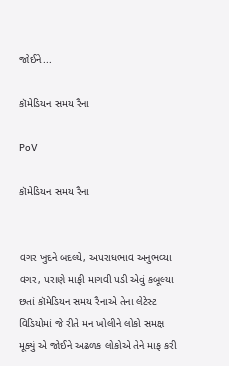જોઈને...

કૉમેડિયન સમય રૈના

PoV

કૉમેડિયન સમય રૈના


વગર ખુદને બદલ્યે, અપરાધભાવ અનુભવ્યા વગર, પરાણે માફી માગવી પડી એવું કબૂલ્યા છતાં કૉમેડિયન સમય રૈનાએ તેના લેટેસ્ટ વિડિયોમાં જે રીતે મન ખોલીને લોકો સમક્ષ મૂક્યું એ જોઈને અઢળક લોકોએ તેને માફ કરી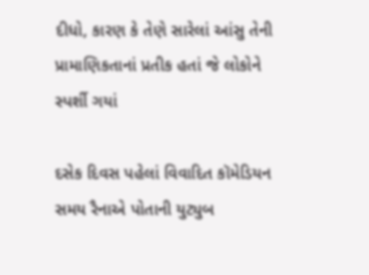દીધો, કારણ કે તેણે સારેલાં આંસુ તેની પ્રામાણિકતાનાં પ્રતીક હતાં જે લોકોને સ્પર્શી ગયાં

દસેક દિવસ પહેલાં વિવાદિત કૉમેડિયન સમય રૈનાએ પોતાની યુટ્યુબ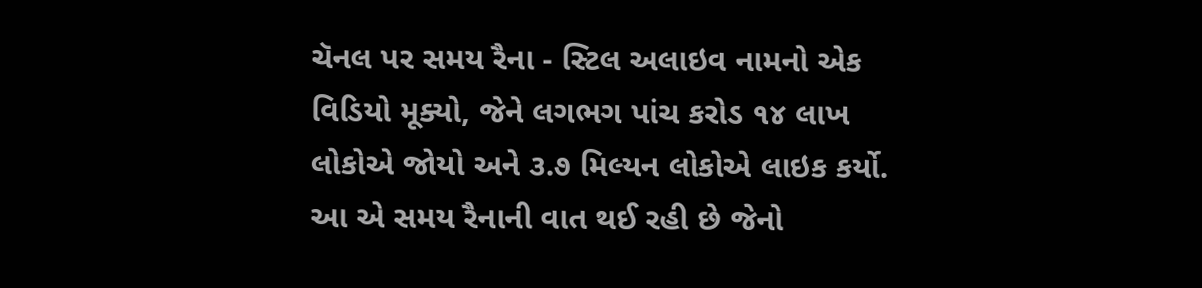ચૅનલ પર સમય રૈના - સ્ટિલ અલાઇવ નામનો એક વિડિયો મૂક્યો, જેને લગભગ પાંચ કરોડ ૧૪ લાખ લોકોએ જોયો અને ૩.૭ મિલ્યન લોકોએ લાઇક કર્યો. આ એ સમય રૈનાની વાત થઈ રહી છે જેનો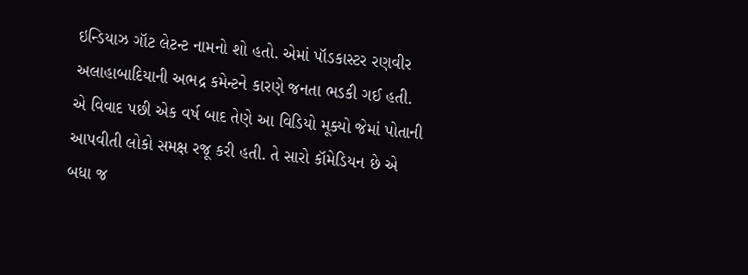ઇન્ડિયાઝ ગૉટ લેટન્ટ નામનો શો હતો. એમાં પૉડકાસ્ટર રણવીર અલાહાબાદિયાની અભદ્ર કમેન્ટને કારણે જનતા ભડકી ગઈ હતી. એ વિવાદ પછી એક વર્ષ બાદ તેણે આ વિડિયો મૂક્યો જેમાં પોતાની આપવીતી લોકો સમક્ષ રજૂ કરી હતી. તે સારો કૉમેડિયન છે એ બધા જ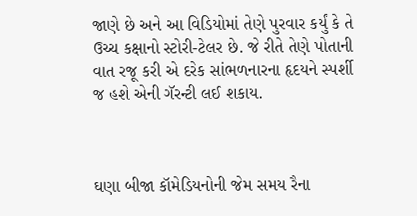જાણે છે અને આ વિડિયોમાં તેણે પુરવાર કર્યું કે તે ઉચ્ચ કક્ષાનો સ્ટોરી-ટેલર છે. જે રીતે તેણે પોતાની વાત રજૂ કરી એ દરેક સાંભળનારના હૃદયને સ્પર્શી જ હશે એની ગૅરન્ટી લઈ શકાય.



ઘણા બીજા કૉમેડિયનોની જેમ સમય રૈના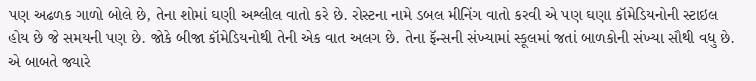પણ અઢળક ગાળો બોલે છે, તેના શોમાં ઘણી અશ્લીલ વાતો કરે છે. રોસ્ટના નામે ડબલ મીનિંગ વાતો કરવી એ પણ ઘણા કૉમેડિયનોની સ્ટાઇલ હોય છે જે સમયની પણ છે. જોકે બીજા કૉમેડિયનોથી તેની એક વાત અલગ છે. તેના ફૅન્સની સંખ્યામાં સ્કૂલમાં જતાં બાળકોની સંખ્યા સૌથી વધુ છે. એ બાબતે જ્યારે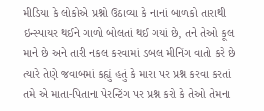મીડિયા કે લોકોએ પ્રશ્નો ઉઠાવ્યા કે નાનાં બાળકો તારાથી ઇન્સ્પાયર થઈને ગાળો બોલતાં થઈ ગયાં છે, તને તેઓ કૂલ માને છે અને તારી નકલ કરવામાં ડબલ મીનિંગ વાતો કરે છે ત્યારે તેણે જવાબમાં કહ્યું હતું કે મારા પર પ્રશ્ન કરવા કરતાં તમે એ માતા-પિતાના પેરન્ટિંગ પર પ્રશ્ન કરો કે તેઓ તેમના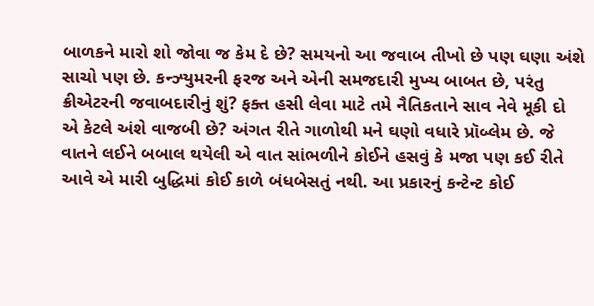બાળકને મારો શો જોવા જ કેમ દે છે? સમયનો આ જવાબ તીખો છે પણ ઘણા અંશે સાચો પણ છે. કન્ઝ્યુમરની ફરજ અને એની સમજદારી મુખ્ય બાબત છે, પરંતુ ક્રીએટરની જવાબદારીનું શું? ફક્ત હસી લેવા માટે તમે નૈતિકતાને સાવ નેવે મૂકી દો એ કેટલે અંશે વાજબી છે? અંગત રીતે ગાળોથી મને ઘણો વધારે પ્રૉબ્લેમ છે. જે વાતને લઈને બબાલ થયેલી એ વાત સાંભળીને કોઈને હસવું કે મજા પણ કઈ રીતે આવે એ મારી બુદ્ધિમાં કોઈ કાળે બંધબેસતું નથી. આ પ્રકારનું કન્ટેન્ટ કોઈ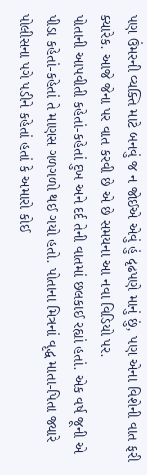પણ ઉંમરની વ્યક્તિ માટે બનવું જ ન જોઈએ એવું હું દૃઢપણે માનું છું, પણ એના વિશેની વાત ફરી ક્યારેક. આજે જેના પર વાત કરવી છે એ છે સમયના આ નવા વિડિયો પર.
પોતાની આપવીતી કહેતાં-કહેતાં દુખ અને દર્દ તેની વાતમાં છલકાઈ રહ્યાં હતાં. એક વર્ષ જૂની એ પીડા કહેતાં-કહેતાં તે માણસ ગળગળો થઈ ગયો હતો. પોતાના મિત્રનાં વૃદ્ધ માતા-પિતા જ્યારે પોલીસના પગે પડીને કહેતાં હતાં કે અમારો કોઈ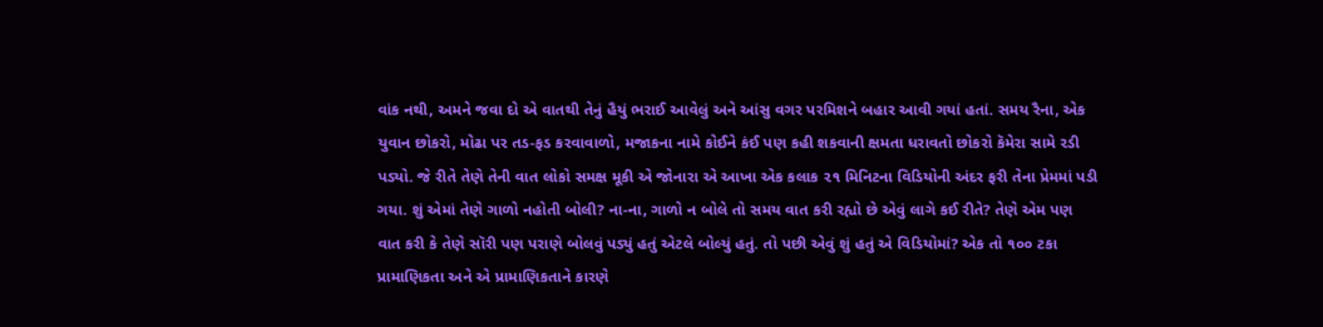વાંક નથી, અમને જવા દો એ વાતથી તેનું હૈયું ભરાઈ આવેલું અને આંસુ વગર પરમિશને બહાર આવી ગયાં હતાં. સમય રૈના, એક યુવાન છોકરો, મોઢા પર તડ-ફડ કરવાવાળો, મજાકના નામે કોઈને કંઈ પણ કહી શકવાની ક્ષમતા ધરાવતો છોકરો કૅમેરા સામે રડી પડ્યો. જે રીતે તેણે તેની વાત લોકો સમક્ષ મૂકી એ જોનારા એ આખા એક કલાક ૨૧ મિનિટના વિડિયોની અંદર ફરી તેના પ્રેમમાં પડી ગયા. શું એમાં તેણે ગાળો નહોતી બોલી? ના-ના, ગાળો ન બોલે તો સમય વાત કરી રહ્યો છે એવું લાગે કઈ રીતે? તેણે એમ પણ વાત કરી કે તેણે સૉરી પણ પરાણે બોલવું પડ્યું હતું એટલે બોલ્યું હતું. તો પછી એવું શું હતું એ વિડિયોમાં? એક તો ૧૦૦ ટકા પ્રામાણિકતા અને એ પ્રામાણિકતાને કારણે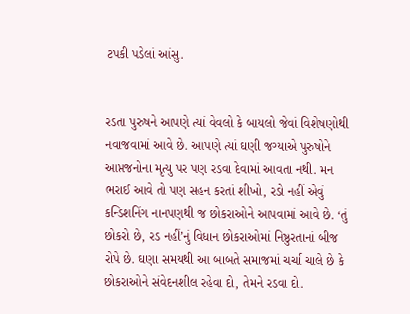ટપકી પડેલાં આંસુ.


રડતા પુરુષને આપણે ત્યાં વેવલો કે બાયલો જેવાં વિશેષણોથી નવાજવામાં આવે છે. આપણે ત્યાં ઘણી જગ્યાએ પુરુષોને આપ્તજનોના મૃત્યુ પર પણ રડવા દેવામાં આવતા નથી. મન ભરાઈ આવે તો પણ સહન કરતાં શીખો, રડો નહીં એવું કન્ડિશનિંગ નાનપણથી જ છોકરાઓને આપવામાં આવે છે. ‘તું છોકરો છે, રડ નહીં’નું વિધાન છોકરાઓમાં નિષ્ઠુરતાનાં બીજ રોપે છે. ઘણા સમયથી આ બાબતે સમાજમાં ચર્ચા ચાલે છે કે છોકરાઓને સંવેદનશીલ રહેવા દો, તેમને રડવા દો.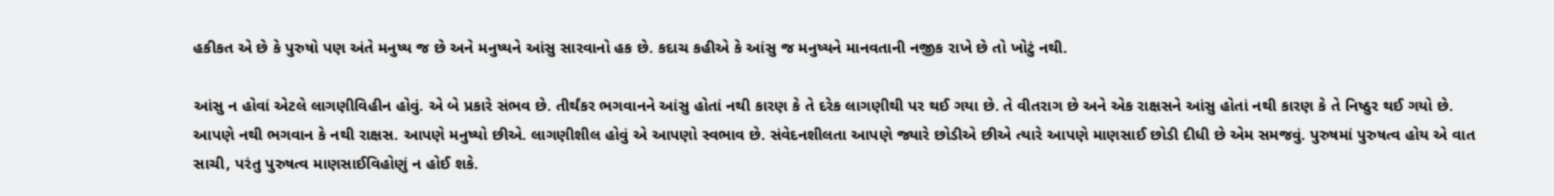હકીકત એ છે કે પુરુષો પણ અંતે મનુષ્ય જ છે અને મનુષ્યને આંસુ સારવાનો હક છે. કદાચ કહીએ કે આંસુ જ મનુષ્યને માનવતાની નજીક રાખે છે તો ખોટું નથી.

આંસુ ન હોવાં એટલે લાગણીવિહીન હોવું. એ બે પ્રકારે સંભવ છે. તીર્થંકર ભગવાનને આંસુ હોતાં નથી કારણ કે તે દરેક લાગણીથી પર થઈ ગયા છે. તે વીતરાગ છે અને એક રાક્ષસને આંસુ હોતાં નથી કારણ કે તે નિષ્ઠુર થઈ ગયો છે. આપણે નથી ભગવાન કે નથી રાક્ષસ. આપણે મનુષ્યો છીએ. લાગણીશીલ હોવું એ આપણો સ્વભાવ છે. સંવેદનશીલતા આપણે જ્યારે છોડીએ છીએ ત્યારે આપણે માણસાઈ છોડી દીધી છે એમ સમજવું. પુરુષમાં પુરુષત્વ હોય એ વાત સાચી, પરંતુ પુરુષત્વ માણસાઈવિહોણું ન હોઈ શકે.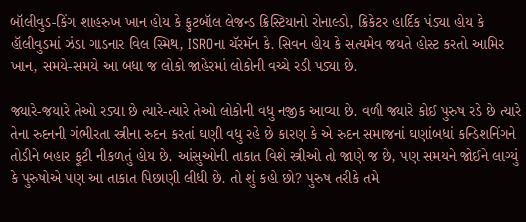બૉલીવુડ-કિંગ શાહરુખ ખાન હોય કે ફુટબૉલ લેજન્ડ ક્રિસ્ટિયાનો રોનાલ્ડો, ક્રિકેટર હાર્દિક પંડ્યા હોય કે હૉલીવુડમાં ઝંડા ગાડનાર વિલ સ્મિથ, ISROના ચૅરમૅન કે. સિવન હોય કે સત્યમેવ જયતે હોસ્ટ કરતો આમિર ખાન, સમયે-સમયે આ બધા જ લોકો જાહેરમાં લોકોની વચ્ચે રડી પડ્યા છે.

જ્યારે-જયારે તેઓ રડ્યા છે ત્યારે-ત્યારે તેઓ લોકોની વધુ નજીક આવ્યા છે. વળી જ્યારે કોઈ પુરુષ રડે છે ત્યારે તેના રુદનની ગંભીરતા સ્ત્રીના રુદન કરતાં ઘણી વધુ રહે છે કારણ કે એ રુદન સમાજનાં ઘણાંબધાં કન્ડિશનિંગને તોડીને બહાર ફૂટી નીકળતું હોય છે. આંસુઓની તાકાત વિશે સ્ત્રીઓ તો જાણે જ છે, પણ સમયને જોઈને લાગ્યું કે પુરુષોએ પણ આ તાકાત પિછાણી લીધી છે. તો શું કહો છો? પુરુષ તરીકે તમે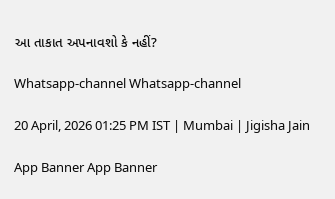આ તાકાત અપનાવશો કે નહીં?

Whatsapp-channel Whatsapp-channel

20 April, 2026 01:25 PM IST | Mumbai | Jigisha Jain

App Banner App Banner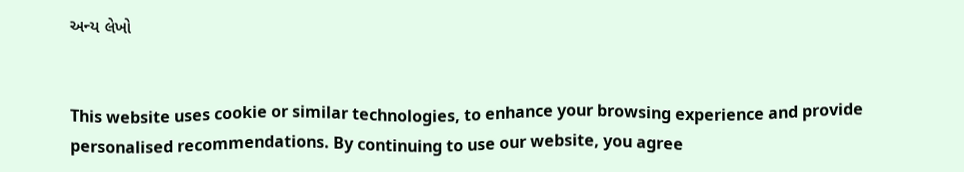અન્ય લેખો


This website uses cookie or similar technologies, to enhance your browsing experience and provide personalised recommendations. By continuing to use our website, you agree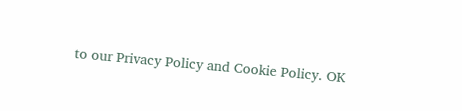to our Privacy Policy and Cookie Policy. OK